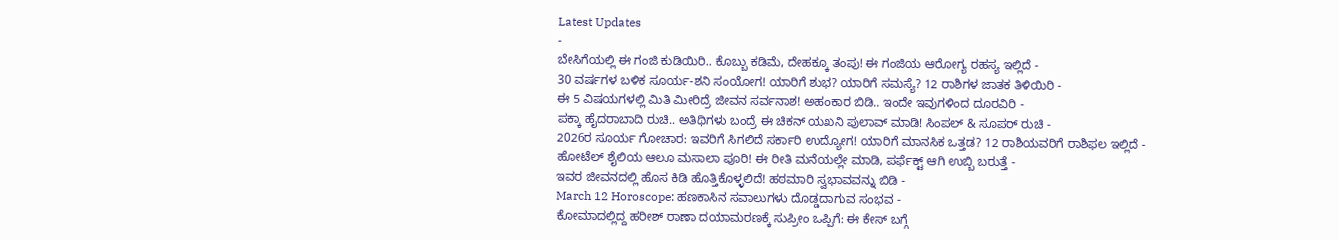Latest Updates
-
ಬೇಸಿಗೆಯಲ್ಲಿ ಈ ಗಂಜಿ ಕುಡಿಯಿರಿ.. ಕೊಬ್ಬು ಕಡಿಮೆ, ದೇಹಕ್ಕೂ ತಂಪು! ಈ ಗಂಜಿಯ ಆರೋಗ್ಯ ರಹಸ್ಯ ಇಲ್ಲಿದೆ -
30 ವರ್ಷಗಳ ಬಳಿಕ ಸೂರ್ಯ-ಶನಿ ಸಂಯೋಗ! ಯಾರಿಗೆ ಶುಭ? ಯಾರಿಗೆ ಸಮಸ್ಯೆ? 12 ರಾಶಿಗಳ ಜಾತಕ ತಿಳಿಯಿರಿ -
ಈ 5 ವಿಷಯಗಳಲ್ಲಿ ಮಿತಿ ಮೀರಿದ್ರೆ ಜೀವನ ಸರ್ವನಾಶ! ಅಹಂಕಾರ ಬಿಡಿ.. ಇಂದೇ ಇವುಗಳಿಂದ ದೂರವಿರಿ -
ಪಕ್ಕಾ ಹೈದರಾಬಾದಿ ರುಚಿ.. ಅತಿಥಿಗಳು ಬಂದ್ರೆ ಈ ಚಿಕನ್ ಯಖನಿ ಪುಲಾವ್ ಮಾಡಿ! ಸಿಂಪಲ್ & ಸೂಪರ್ ರುಚಿ -
2026ರ ಸೂರ್ಯ ಗೋಚಾರ: ಇವರಿಗೆ ಸಿಗಲಿದೆ ಸರ್ಕಾರಿ ಉದ್ಯೋಗ! ಯಾರಿಗೆ ಮಾನಸಿಕ ಒತ್ತಡ? 12 ರಾಶಿಯವರಿಗೆ ರಾಶಿಫಲ ಇಲ್ಲಿದೆ -
ಹೋಟೆಲ್ ಶೈಲಿಯ ಆಲೂ ಮಸಾಲಾ ಪೂರಿ! ಈ ರೀತಿ ಮನೆಯಲ್ಲೇ ಮಾಡಿ, ಪರ್ಫೆಕ್ಟ್ ಆಗಿ ಉಬ್ಬಿ ಬರುತ್ತೆ -
ಇವರ ಜೀವನದಲ್ಲಿ ಹೊಸ ಕಿಡಿ ಹೊತ್ತಿಕೊಳ್ಳಲಿದೆ! ಹಠಮಾರಿ ಸ್ವಭಾವವನ್ನು ಬಿಡಿ -
March 12 Horoscope: ಹಣಕಾಸಿನ ಸವಾಲುಗಳು ದೊಡ್ಡದಾಗುವ ಸಂಭವ -
ಕೋಮಾದಲ್ಲಿದ್ದ ಹರೀಶ್ ರಾಣಾ ದಯಾಮರಣಕ್ಕೆ ಸುಪ್ರೀಂ ಒಪ್ಪಿಗೆ: ಈ ಕೇಸ್ ಬಗ್ಗೆ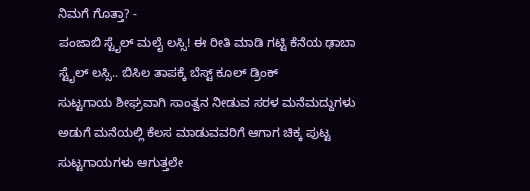ನಿಮಗೆ ಗೊತ್ತಾ? -
ಪಂಜಾಬಿ ಸ್ಟೈಲ್ ಮಲೈ ಲಸ್ಸಿ! ಈ ರೀತಿ ಮಾಡಿ ಗಟ್ಟಿ ಕೆನೆಯ ಢಾಬಾ ಸ್ಟೈಲ್ ಲಸ್ಸಿ.. ಬಿಸಿಲ ತಾಪಕ್ಕೆ ಬೆಸ್ಟ್ ಕೂಲ್ ಡ್ರಿಂಕ್
ಸುಟ್ಟಗಾಯ ಶೀಘ್ರವಾಗಿ ಸಾಂತ್ವನ ನೀಡುವ ಸರಳ ಮನೆಮದ್ದುಗಳು
ಅಡುಗೆ ಮನೆಯಲ್ಲಿ ಕೆಲಸ ಮಾಡುವವರಿಗೆ ಆಗಾಗ ಚಿಕ್ಕ ಪುಟ್ಟ ಸುಟ್ಟಗಾಯಗಳು ಆಗುತ್ತಲೇ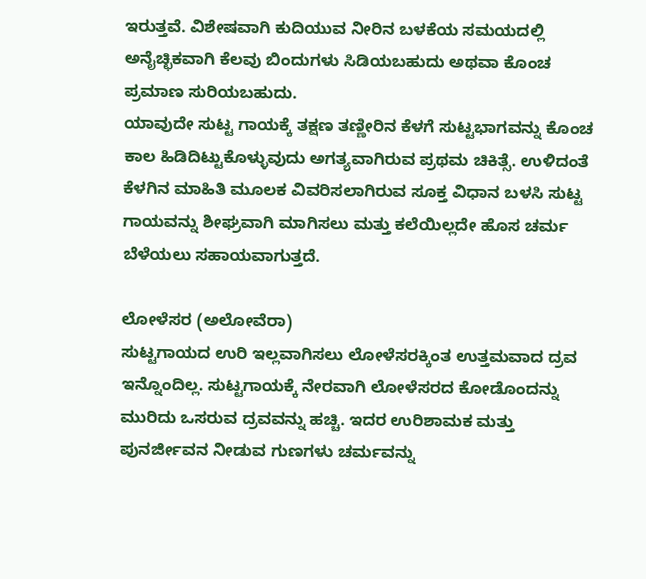ಇರುತ್ತವೆ. ವಿಶೇಷವಾಗಿ ಕುದಿಯುವ ನೀರಿನ ಬಳಕೆಯ ಸಮಯದಲ್ಲಿ ಅನೈಚ್ಛಿಕವಾಗಿ ಕೆಲವು ಬಿಂದುಗಳು ಸಿಡಿಯಬಹುದು ಅಥವಾ ಕೊಂಚ ಪ್ರಮಾಣ ಸುರಿಯಬಹುದು.
ಯಾವುದೇ ಸುಟ್ಟ ಗಾಯಕ್ಕೆ ತಕ್ಷಣ ತಣ್ಣೀರಿನ ಕೆಳಗೆ ಸುಟ್ಟಭಾಗವನ್ನು ಕೊಂಚ ಕಾಲ ಹಿಡಿದಿಟ್ಟುಕೊಳ್ಳುವುದು ಅಗತ್ಯವಾಗಿರುವ ಪ್ರಥಮ ಚಿಕಿತ್ಸೆ. ಉಳಿದಂತೆ ಕೆಳಗಿನ ಮಾಹಿತಿ ಮೂಲಕ ವಿವರಿಸಲಾಗಿರುವ ಸೂಕ್ತ ವಿಧಾನ ಬಳಸಿ ಸುಟ್ಟ ಗಾಯವನ್ನು ಶೀಘ್ರವಾಗಿ ಮಾಗಿಸಲು ಮತ್ತು ಕಲೆಯಿಲ್ಲದೇ ಹೊಸ ಚರ್ಮ ಬೆಳೆಯಲು ಸಹಾಯವಾಗುತ್ತದೆ.

ಲೋಳೆಸರ (ಅಲೋವೆರಾ)
ಸುಟ್ಟಗಾಯದ ಉರಿ ಇಲ್ಲವಾಗಿಸಲು ಲೋಳೆಸರಕ್ಕಿಂತ ಉತ್ತಮವಾದ ದ್ರವ ಇನ್ನೊಂದಿಲ್ಲ. ಸುಟ್ಟಗಾಯಕ್ಕೆ ನೇರವಾಗಿ ಲೋಳೆಸರದ ಕೋಡೊಂದನ್ನು ಮುರಿದು ಒಸರುವ ದ್ರವವನ್ನು ಹಚ್ಚಿ. ಇದರ ಉರಿಶಾಮಕ ಮತ್ತು ಪುನರ್ಜೀವನ ನೀಡುವ ಗುಣಗಳು ಚರ್ಮವನ್ನು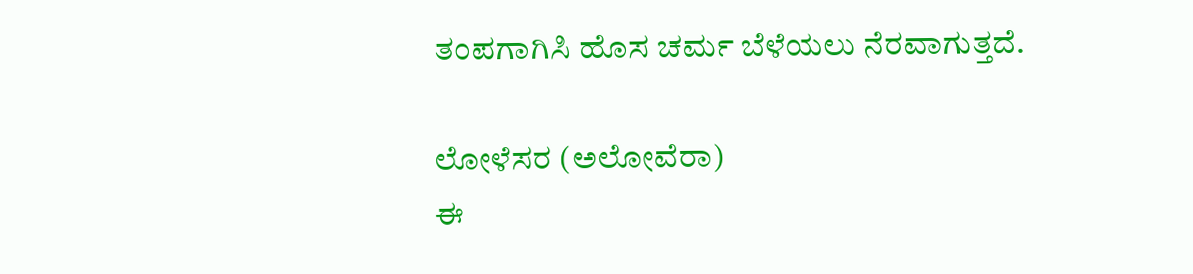ತಂಪಗಾಗಿಸಿ ಹೊಸ ಚರ್ಮ ಬೆಳೆಯಲು ನೆರವಾಗುತ್ತದೆ.

ಲೋಳೆಸರ (ಅಲೋವೆರಾ)
ಈ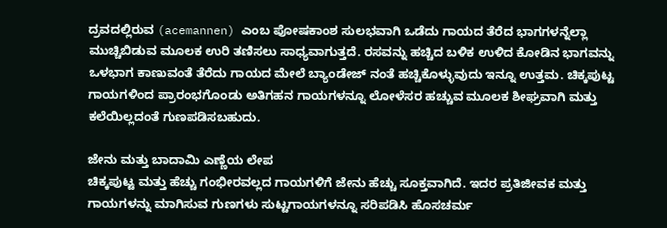ದ್ರವದಲ್ಲಿರುವ (acemannen) ಎಂಬ ಪೋಷಕಾಂಶ ಸುಲಭವಾಗಿ ಒಡೆದು ಗಾಯದ ತೆರೆದ ಭಾಗಗಳನ್ನೆಲ್ಲಾ ಮುಚ್ಚಿಬಿಡುವ ಮೂಲಕ ಉರಿ ತಣಿಸಲು ಸಾಧ್ಯವಾಗುತ್ತದೆ. ರಸವನ್ನು ಹಚ್ಚಿದ ಬಳಿಕ ಉಳಿದ ಕೋಡಿನ ಭಾಗವನ್ನು ಒಳಭಾಗ ಕಾಣುವಂತೆ ತೆರೆದು ಗಾಯದ ಮೇಲೆ ಬ್ಯಾಂಡೇಜ್ ನಂತೆ ಹಚ್ಚಿಕೊಳ್ಳುವುದು ಇನ್ನೂ ಉತ್ತಮ. ಚಿಕ್ಕಪುಟ್ಟ ಗಾಯಗಳಿಂದ ಪ್ರಾರಂಭಗೊಂಡು ಅತಿಗಹನ ಗಾಯಗಳನ್ನೂ ಲೋಳೆಸರ ಹಚ್ಚುವ ಮೂಲಕ ಶೀಘ್ರವಾಗಿ ಮತ್ತು ಕಲೆಯಿಲ್ಲದಂತೆ ಗುಣಪಡಿಸಬಹುದು.

ಜೇನು ಮತ್ತು ಬಾದಾಮಿ ಎಣ್ಣೆಯ ಲೇಪ
ಚಿಕ್ಕಪುಟ್ಟ ಮತ್ತು ಹೆಚ್ಚು ಗಂಭೀರವಲ್ಲದ ಗಾಯಗಳಿಗೆ ಜೇನು ಹೆಚ್ಚು ಸೂಕ್ತವಾಗಿದೆ. ಇದರ ಪ್ರತಿಜೀವಕ ಮತ್ತು ಗಾಯಗಳನ್ನು ಮಾಗಿಸುವ ಗುಣಗಳು ಸುಟ್ಟಗಾಯಗಳನ್ನೂ ಸರಿಪಡಿಸಿ ಹೊಸಚರ್ಮ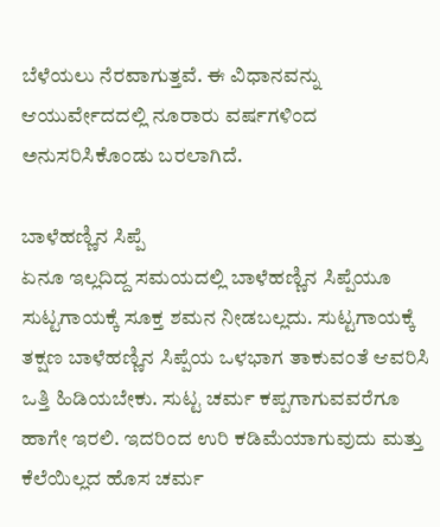ಬೆಳೆಯಲು ನೆರವಾಗುತ್ತವೆ. ಈ ವಿಧಾನವನ್ನು ಆಯುರ್ವೇದದಲ್ಲಿ ನೂರಾರು ವರ್ಷಗಳಿಂದ ಅನುಸರಿಸಿಕೊಂಡು ಬರಲಾಗಿದೆ.

ಬಾಳೆಹಣ್ಣಿನ ಸಿಪ್ಪೆ
ಏನೂ ಇಲ್ಲದಿದ್ದ ಸಮಯದಲ್ಲಿ ಬಾಳೆಹಣ್ಣಿನ ಸಿಪ್ಪೆಯೂ ಸುಟ್ಟಗಾಯಕ್ಕೆ ಸೂಕ್ತ ಶಮನ ನೀಡಬಲ್ಲದು. ಸುಟ್ಟಗಾಯಕ್ಕೆ ತಕ್ಷಣ ಬಾಳೆಹಣ್ಣಿನ ಸಿಪ್ಪೆಯ ಒಳಭಾಗ ತಾಕುವಂತೆ ಆವರಿಸಿ ಒತ್ತಿ ಹಿಡಿಯಬೇಕು. ಸುಟ್ಟ ಚರ್ಮ ಕಪ್ಪಗಾಗುವವರೆಗೂ ಹಾಗೇ ಇರಲಿ. ಇದರಿಂದ ಉರಿ ಕಡಿಮೆಯಾಗುವುದು ಮತ್ತು ಕೆಲೆಯಿಲ್ಲದ ಹೊಸ ಚರ್ಮ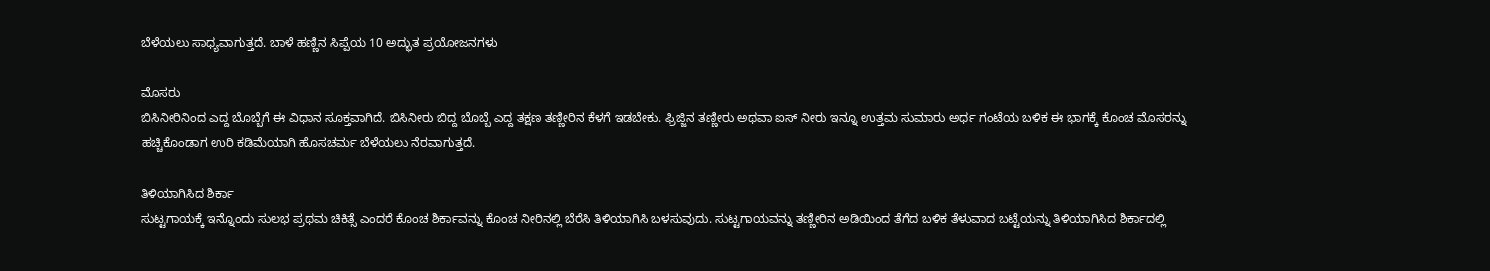ಬೆಳೆಯಲು ಸಾಧ್ಯವಾಗುತ್ತದೆ. ಬಾಳೆ ಹಣ್ಣಿನ ಸಿಪ್ಪೆಯ 10 ಅದ್ಭುತ ಪ್ರಯೋಜನಗಳು

ಮೊಸರು
ಬಿಸಿನೀರಿನಿಂದ ಎದ್ದ ಬೊಬ್ಬೆಗೆ ಈ ವಿಧಾನ ಸೂಕ್ತವಾಗಿದೆ. ಬಿಸಿನೀರು ಬಿದ್ದ ಬೊಬ್ಬೆ ಎದ್ದ ತಕ್ಷಣ ತಣ್ಣೀರಿನ ಕೆಳಗೆ ಇಡಬೇಕು. ಫ್ರಿಜ್ಜಿನ ತಣ್ಣೀರು ಅಥವಾ ಐಸ್ ನೀರು ಇನ್ನೂ ಉತ್ತಮ ಸುಮಾರು ಅರ್ಧ ಗಂಟೆಯ ಬಳಿಕ ಈ ಭಾಗಕ್ಕೆ ಕೊಂಚ ಮೊಸರನ್ನು ಹಚ್ಚಿಕೊಂಡಾಗ ಉರಿ ಕಡಿಮೆಯಾಗಿ ಹೊಸಚರ್ಮ ಬೆಳೆಯಲು ನೆರವಾಗುತ್ತದೆ.

ತಿಳಿಯಾಗಿಸಿದ ಶಿರ್ಕಾ
ಸುಟ್ಟಗಾಯಕ್ಕೆ ಇನ್ನೊಂದು ಸುಲಭ ಪ್ರಥಮ ಚಿಕಿತ್ಸೆ ಎಂದರೆ ಕೊಂಚ ಶಿರ್ಕಾವನ್ನು ಕೊಂಚ ನೀರಿನಲ್ಲಿ ಬೆರೆಸಿ ತಿಳಿಯಾಗಿಸಿ ಬಳಸುವುದು. ಸುಟ್ಟಗಾಯವನ್ನು ತಣ್ಣೀರಿನ ಅಡಿಯಿಂದ ತೆಗೆದ ಬಳಿಕ ತೆಳುವಾದ ಬಟ್ಟೆಯನ್ನು ತಿಳಿಯಾಗಿಸಿದ ಶಿರ್ಕಾದಲ್ಲಿ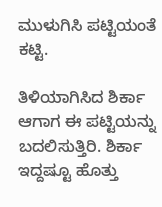ಮುಳುಗಿಸಿ ಪಟ್ಟಿಯಂತೆ ಕಟ್ಟಿ.

ತಿಳಿಯಾಗಿಸಿದ ಶಿರ್ಕಾ
ಆಗಾಗ ಈ ಪಟ್ಟಿಯನ್ನು ಬದಲಿಸುತ್ತಿರಿ. ಶಿರ್ಕಾ ಇದ್ದಷ್ಟೂ ಹೊತ್ತು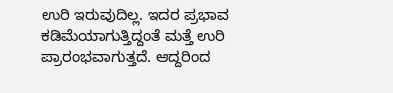ಉರಿ ಇರುವುದಿಲ್ಲ. ಇದರ ಪ್ರಭಾವ ಕಡಿಮೆಯಾಗುತ್ತಿದ್ದಂತೆ ಮತ್ತೆ ಉರಿ ಪ್ರಾರಂಭವಾಗುತ್ತದೆ. ಆದ್ದರಿಂದ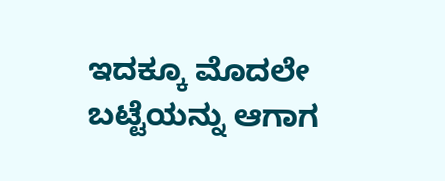ಇದಕ್ಕೂ ಮೊದಲೇ ಬಟ್ಟೆಯನ್ನು ಆಗಾಗ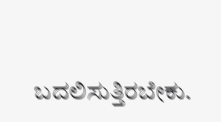ಬದಲಿಸುತ್ತಿರಬೇಕು.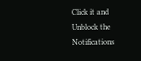Click it and Unblock the Notifications